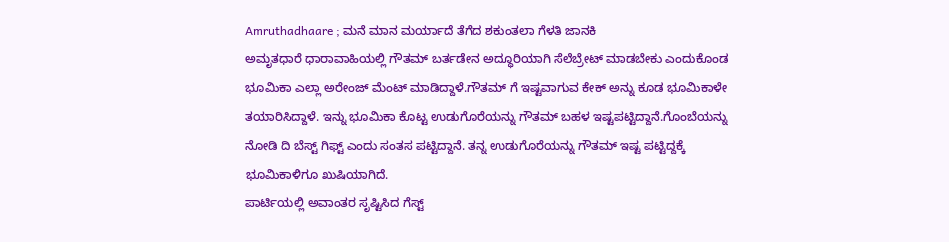Amruthadhaare ; ಮನೆ ಮಾನ ಮರ್ಯಾದೆ ತೆಗೆದ ಶಕುಂತಲಾ ಗೆಳತಿ ಜಾನಕಿ
ಅಮೃತಧಾರೆ ಧಾರಾವಾಹಿಯಲ್ಲಿ ಗೌತಮ್ ಬರ್ತಡೇನ ಅದ್ಧೂರಿಯಾಗಿ ಸೆಲೆಬ್ರೇಟ್ ಮಾಡಬೇಕು ಎಂದುಕೊಂಡ ಭೂಮಿಕಾ ಎಲ್ಲಾ ಅರೇಂಜ್ ಮೆಂಟ್ ಮಾಡಿದ್ದಾಳೆ.ಗೌತಮ್ ಗೆ ಇಷ್ಟವಾಗುವ ಕೇಕ್ ಅನ್ನು ಕೂಡ ಭೂಮಿಕಾಳೇ ತಯಾರಿಸಿದ್ದಾಳೆ. ಇನ್ನು ಭೂಮಿಕಾ ಕೊಟ್ಟ ಉಡುಗೊರೆಯನ್ನು ಗೌತಮ್ ಬಹಳ ಇಷ್ಟಪಟ್ಟಿದ್ದಾನೆ.ಗೊಂಬೆಯನ್ನು ನೋಡಿ ದಿ ಬೆಸ್ಟ್ ಗಿಫ್ಟ್ ಎಂದು ಸಂತಸ ಪಟ್ಟಿದ್ದಾನೆ. ತನ್ನ ಉಡುಗೊರೆಯನ್ನು ಗೌತಮ್ ಇಷ್ಟ ಪಟ್ಟಿದ್ದಕ್ಕೆ ಭೂಮಿಕಾಳಿಗೂ ಖುಷಿಯಾಗಿದೆ.
ಪಾರ್ಟಿಯಲ್ಲಿ ಅವಾಂತರ ಸೃಷ್ಟಿಸಿದ ಗೆಸ್ಟ್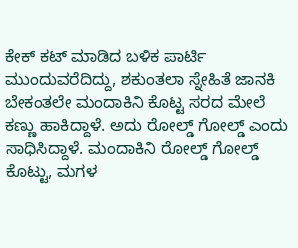ಕೇಕ್ ಕಟ್ ಮಾಡಿದ ಬಳಿಕ ಪಾರ್ಟಿ ಮುಂದುವರೆದಿದ್ದು, ಶಕುಂತಲಾ ಸ್ನೇಹಿತೆ ಜಾನಕಿ ಬೇಕಂತಲೇ ಮಂದಾಕಿನಿ ಕೊಟ್ಟ ಸರದ ಮೇಲೆ ಕಣ್ಣು ಹಾಕಿದ್ದಾಳೆ. ಅದು ರೋಲ್ಡ್ ಗೋಲ್ಡ್ ಎಂದು ಸಾಧಿಸಿದ್ದಾಳೆ. ಮಂದಾಕಿನಿ ರೋಲ್ಡ್ ಗೋಲ್ಡ್ ಕೊಟ್ಟು, ಮಗಳ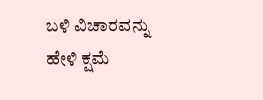ಬಳಿ ವಿಚಾರವನ್ನು ಹೇಳಿ ಕ್ಷಮೆ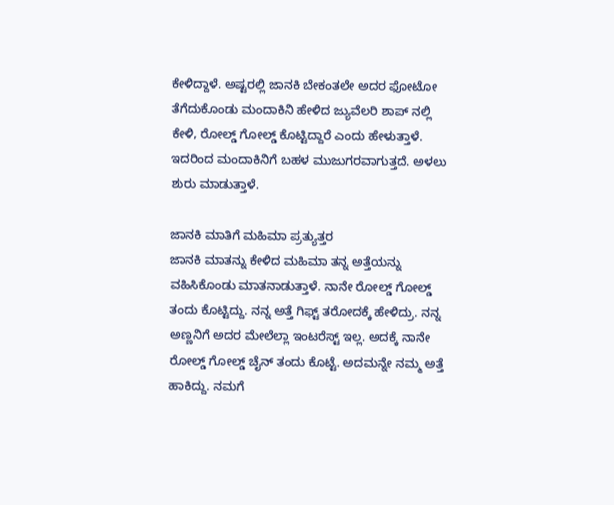ಕೇಳಿದ್ದಾಳೆ. ಅಷ್ಟರಲ್ಲಿ ಜಾನಕಿ ಬೇಕಂತಲೇ ಅದರ ಫೋಟೋ ತೆಗೆದುಕೊಂಡು ಮಂದಾಕಿನಿ ಹೇಳಿದ ಜ್ಯುವೆಲರಿ ಶಾಪ್ ನಲ್ಲಿ ಕೇಳಿ, ರೋಲ್ಡ್ ಗೋಲ್ಡ್ ಕೊಟ್ಟಿದ್ದಾರೆ ಎಂದು ಹೇಳುತ್ತಾಳೆ. ಇದರಿಂದ ಮಂದಾಕಿನಿಗೆ ಬಹಳ ಮುಜುಗರವಾಗುತ್ತದೆ. ಅಳಲು ಶುರು ಮಾಡುತ್ತಾಳೆ.

ಜಾನಕಿ ಮಾತಿಗೆ ಮಹಿಮಾ ಪ್ರತ್ಯುತ್ತರ
ಜಾನಕಿ ಮಾತನ್ನು ಕೇಳಿದ ಮಹಿಮಾ ತನ್ನ ಅತ್ತೆಯನ್ನು ವಹಿಸಿಕೊಂಡು ಮಾತನಾಡುತ್ತಾಳೆ. ನಾನೇ ರೋಲ್ಡ್ ಗೋಲ್ಡ್ ತಂದು ಕೊಟ್ಟಿದ್ದು. ನನ್ನ ಅತ್ತೆ ಗಿಫ್ಟ್ ತರೋದಕ್ಕೆ ಹೇಳಿದ್ರು. ನನ್ನ ಅಣ್ಣನಿಗೆ ಅದರ ಮೇಲೆಲ್ಲಾ ಇಂಟರೆಸ್ಟ್ ಇಲ್ಲ. ಅದಕ್ಕೆ ನಾನೇ ರೋಲ್ಡ್ ಗೋಲ್ಡ್ ಚೈನ್ ತಂದು ಕೊಟ್ಟೆ. ಅದಮನ್ನೇ ನಮ್ಮ ಅತ್ತೆ ಹಾಕಿದ್ದು. ನಮಗೆ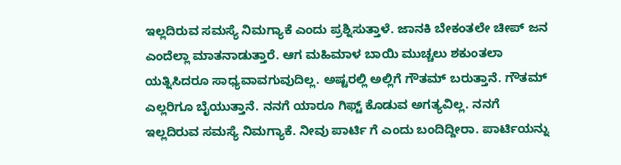ಇಲ್ಲದಿರುವ ಸಮಸ್ಯೆ ನಿಮಗ್ಯಾಕೆ ಎಂದು ಪ್ರಶ್ನಿಸುತ್ತಾಳೆ. ಜಾನಕಿ ಬೇಕಂತಲೇ ಚೀಪ್ ಜನ ಎಂದೆಲ್ಲಾ ಮಾತನಾಡುತ್ತಾರೆ. ಆಗ ಮಹಿಮಾಳ ಬಾಯಿ ಮುಚ್ಚಲು ಶಕುಂತಲಾ ಯತ್ನಿಸಿದರೂ ಸಾಧ್ಯವಾವಗುವುದಿಲ್ಲ. ಅಷ್ಟರಲ್ಲಿ ಅಲ್ಲಿಗೆ ಗೌತಮ್ ಬರುತ್ತಾನೆ. ಗೌತಮ್ ಎಲ್ಲರಿಗೂ ಬೈಯುತ್ತಾನೆ. ನನಗೆ ಯಾರೂ ಗಿಫ್ಟ್ ಕೊಡುವ ಅಗತ್ಯವಿಲ್ಲ. ನನಗೆ ಇಲ್ಲದಿರುವ ಸಮಸ್ಯೆ ನಿಮಗ್ಯಾಕೆ. ನೀವು ಪಾರ್ಟಿ ಗೆ ಎಂದು ಬಂದಿದ್ದೀರಾ. ಪಾರ್ಟಿಯನ್ನು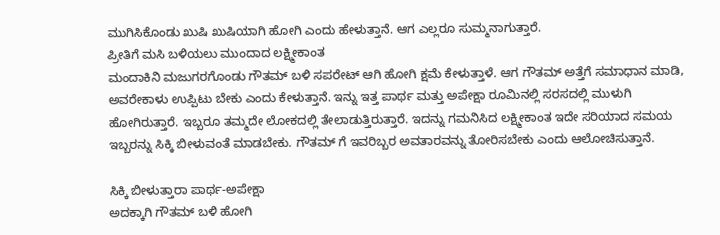ಮುಗಿಸಿಕೊಂಡು ಖುಷಿ ಖುಷಿಯಾಗಿ ಹೋಗಿ ಎಂದು ಹೇಳುತ್ತಾನೆ. ಆಗ ಎಲ್ಲರೂ ಸುಮ್ಮನಾಗುತ್ತಾರೆ.
ಪ್ರೀತಿಗೆ ಮಸಿ ಬಳಿಯಲು ಮುಂದಾದ ಲಕ್ಷ್ಮೀಕಾಂತ
ಮಂದಾಕಿನಿ ಮಜುಗರಗೊಂಡು ಗೌತಮ್ ಬಳಿ ಸಪರೇಟ್ ಆಗಿ ಹೋಗಿ ಕ್ಷಮೆ ಕೇಳುತ್ತಾಳೆ. ಆಗ ಗೌತಮ್ ಅತ್ತೆಗೆ ಸಮಾಧಾನ ಮಾಡಿ, ಅವರೇಕಾಳು ಉಪ್ಪಿಟು ಬೇಕು ಎಂದು ಕೇಳುತ್ತಾನೆ. ಇನ್ನು ಇತ್ತ ಪಾರ್ಥ ಮತ್ತು ಅಪೇಕ್ಷಾ ರೂಮಿನಲ್ಲಿ ಸರಸದಲ್ಲಿ ಮುಳುಗಿ ಹೋಗಿರುತ್ತಾರೆ. ಇಬ್ಬರೂ ತಮ್ಮದೇ ಲೋಕದಲ್ಲಿ ತೇಲಾಡುತ್ತಿರುತ್ತಾರೆ. ಇದನ್ನು ಗಮನಿಸಿದ ಲಕ್ಷ್ಮೀಕಾಂತ ಇದೇ ಸರಿಯಾದ ಸಮಯ ಇಬ್ಬರನ್ನು ಸಿಕ್ಕಿ ಬೀಳುವಂತೆ ಮಾಡಬೇಕು. ಗೌತಮ್ ಗೆ ಇವರಿಬ್ಬರ ಅವತಾರವನ್ನು ತೋರಿಸಬೇಕು ಎಂದು ಆಲೋಚಿಸುತ್ತಾನೆ.

ಸಿಕ್ಕಿ ಬೀಳುತ್ತಾರಾ ಪಾರ್ಥ-ಅಪೇಕ್ಷಾ
ಅದಕ್ಕಾಗಿ ಗೌತಮ್ ಬಳಿ ಹೋಗಿ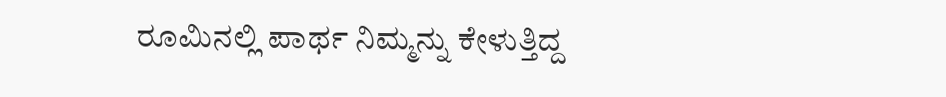ರೂಮಿನಲ್ಲಿ ಪಾರ್ಥ ನಿಮ್ಮನ್ನು ಕೇಳುತ್ತಿದ್ದ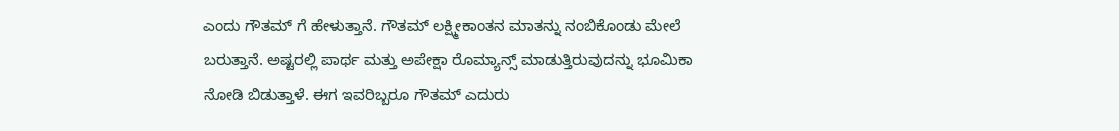ಎಂದು ಗೌತಮ್ ಗೆ ಹೇಳುತ್ತಾನೆ. ಗೌತಮ್ ಲಕ್ಷ್ಮೀಕಾಂತನ ಮಾತನ್ನು ನಂಬಿಕೊಂಡು ಮೇಲೆ ಬರುತ್ತಾನೆ. ಅಷ್ಟರಲ್ಲಿ ಪಾರ್ಥ ಮತ್ತು ಅಪೇಕ್ಷಾ ರೊಮ್ಯಾನ್ಸ್ ಮಾಡುತ್ತಿರುವುದನ್ನು ಭೂಮಿಕಾ ನೋಡಿ ಬಿಡುತ್ತಾಳೆ. ಈಗ ಇವರಿಬ್ಬರೂ ಗೌತಮ್ ಎದುರು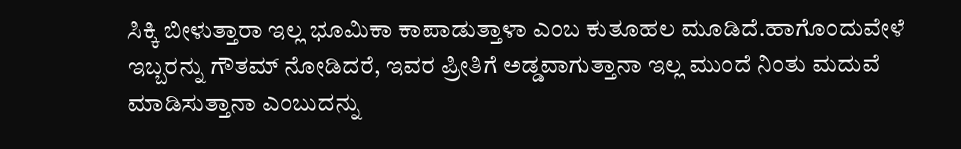ಸಿಕ್ಕಿ ಬೀಳುತ್ತಾರಾ ಇಲ್ಲ ಭೂಮಿಕಾ ಕಾಪಾಡುತ್ತಾಳಾ ಎಂಬ ಕುತೂಹಲ ಮೂಡಿದೆ.ಹಾಗೊಂದುವೇಳೆ ಇಬ್ಬರನ್ನು ಗೌತಮ್ ನೋಡಿದರೆ, ಇವರ ಪ್ರೀತಿಗೆ ಅಡ್ಡವಾಗುತ್ತಾನಾ ಇಲ್ಲ ಮುಂದೆ ನಿಂತು ಮದುವೆ ಮಾಡಿಸುತ್ತಾನಾ ಎಂಬುದನ್ನು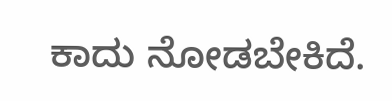ಕಾದು ನೋಡಬೇಕಿದೆ.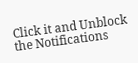Click it and Unblock the Notifications